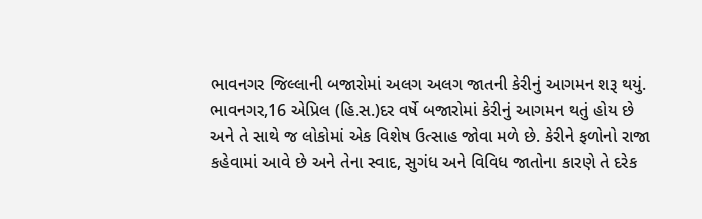ભાવનગર જિલ્લાની બજારોમાં અલગ અલગ જાતની કેરીનું આગમન શરૂ થયું.
ભાવનગર,16 એપ્રિલ (હિ.સ.)દર વર્ષે બજારોમાં કેરીનું આગમન થતું હોય છે અને તે સાથે જ લોકોમાં એક વિશેષ ઉત્સાહ જોવા મળે છે. કેરીને ફળોનો રાજા કહેવામાં આવે છે અને તેના સ્વાદ, સુગંધ અને વિવિધ જાતોના કારણે તે દરેક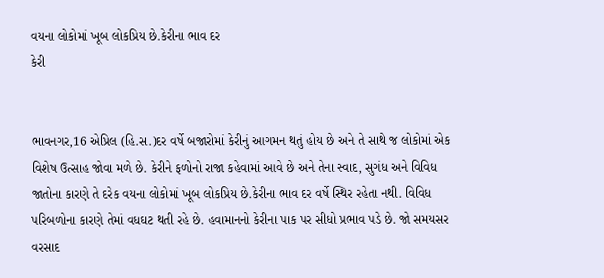વયના લોકોમાં ખૂબ લોકપ્રિય છે.કેરીના ભાવ દર
કેરી


ભાવનગર,16 એપ્રિલ (હિ.સ.)દર વર્ષે બજારોમાં કેરીનું આગમન થતું હોય છે અને તે સાથે જ લોકોમાં એક વિશેષ ઉત્સાહ જોવા મળે છે. કેરીને ફળોનો રાજા કહેવામાં આવે છે અને તેના સ્વાદ, સુગંધ અને વિવિધ જાતોના કારણે તે દરેક વયના લોકોમાં ખૂબ લોકપ્રિય છે.કેરીના ભાવ દર વર્ષે સ્થિર રહેતા નથી. વિવિધ પરિબળોના કારણે તેમાં વધઘટ થતી રહે છે. હવામાનનો કેરીના પાક પર સીધો પ્રભાવ પડે છે. જો સમયસર વરસાદ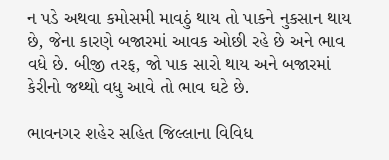ન પડે અથવા કમોસમી માવઠું થાય તો પાકને નુકસાન થાય છે, જેના કારણે બજારમાં આવક ઓછી રહે છે અને ભાવ વધે છે. બીજી તરફ, જો પાક સારો થાય અને બજારમાં કેરીનો જથ્થો વધુ આવે તો ભાવ ઘટે છે.

ભાવનગર શહેર સહિત જિલ્લાના વિવિધ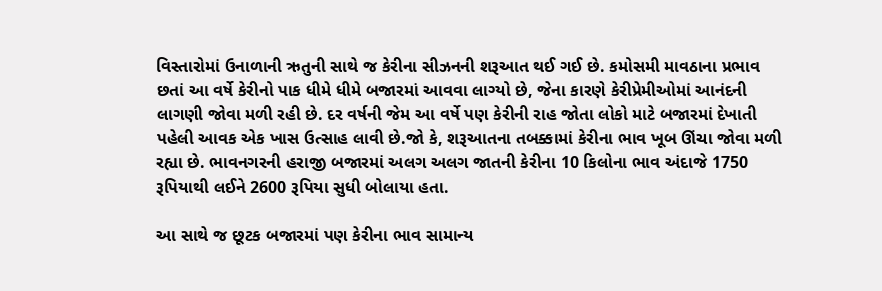વિસ્તારોમાં ઉનાળાની ઋતુની સાથે જ કેરીના સીઝનની શરૂઆત થઈ ગઈ છે. કમોસમી માવઠાના પ્રભાવ છતાં આ વર્ષે કેરીનો પાક ધીમે ધીમે બજારમાં આવવા લાગ્યો છે, જેના કારણે કેરીપ્રેમીઓમાં આનંદની લાગણી જોવા મળી રહી છે. દર વર્ષની જેમ આ વર્ષે પણ કેરીની રાહ જોતા લોકો માટે બજારમાં દેખાતી પહેલી આવક એક ખાસ ઉત્સાહ લાવી છે.જો કે, શરૂઆતના તબક્કામાં કેરીના ભાવ ખૂબ ઊંચા જોવા મળી રહ્યા છે. ભાવનગરની હરાજી બજારમાં અલગ અલગ જાતની કેરીના 10 કિલોના ભાવ અંદાજે 1750 રૂપિયાથી લઈને 2600 રૂપિયા સુધી બોલાયા હતા.

આ સાથે જ છૂટક બજારમાં પણ કેરીના ભાવ સામાન્ય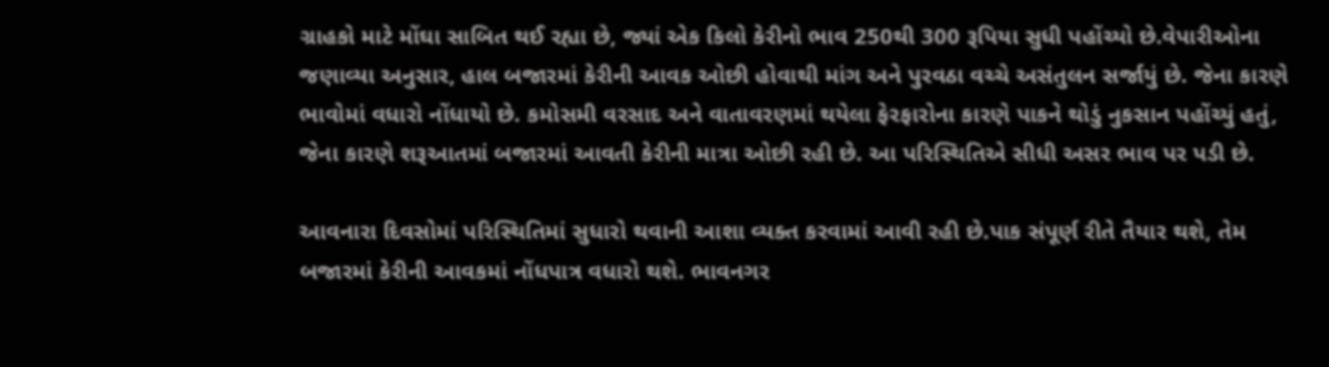ગ્રાહકો માટે મોંઘા સાબિત થઈ રહ્યા છે, જ્યાં એક કિલો કેરીનો ભાવ 250થી 300 રૂપિયા સુધી પહોંચ્યો છે.વેપારીઓના જણાવ્યા અનુસાર, હાલ બજારમાં કેરીની આવક ઓછી હોવાથી માંગ અને પુરવઠા વચ્ચે અસંતુલન સર્જાયું છે. જેના કારણે ભાવોમાં વધારો નોંધાયો છે. કમોસમી વરસાદ અને વાતાવરણમાં થયેલા ફેરફારોના કારણે પાકને થોડું નુકસાન પહોંચ્યું હતું, જેના કારણે શરૂઆતમાં બજારમાં આવતી કેરીની માત્રા ઓછી રહી છે. આ પરિસ્થિતિએ સીધી અસર ભાવ પર પડી છે.

આવનારા દિવસોમાં પરિસ્થિતિમાં સુધારો થવાની આશા વ્યક્ત કરવામાં આવી રહી છે.પાક સંપૂર્ણ રીતે તૈયાર થશે, તેમ બજારમાં કેરીની આવકમાં નોંધપાત્ર વધારો થશે. ભાવનગર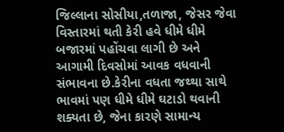જિલ્લાના સોસીયા,તળાજા, જેસર જેવા વિસ્તારમાં થતી કેરી હવે ધીમે ધીમે બજારમાં પહોંચવા લાગી છે અને આગામી દિવસોમાં આવક વધવાની સંભાવના છે.કેરીના વધતા જથ્થા સાથે ભાવમાં પણ ધીમે ધીમે ઘટાડો થવાની શક્યતા છે, જેના કારણે સામાન્ય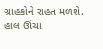ગ્રાહકોને રાહત મળશે. હાલ ઊંચા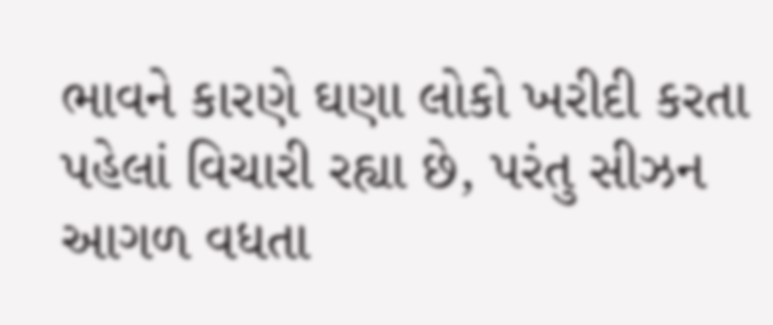ભાવને કારણે ઘણા લોકો ખરીદી કરતા પહેલાં વિચારી રહ્યા છે, પરંતુ સીઝન આગળ વધતા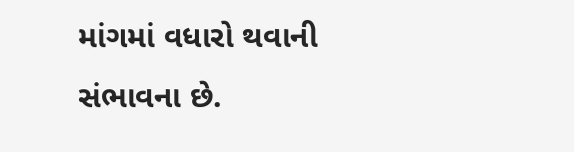માંગમાં વધારો થવાની સંભાવના છે.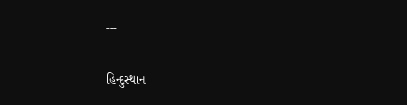---

હિન્દુસ્થાન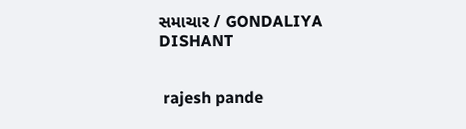સમાચાર / GONDALIYA DISHANT


 rajesh pande